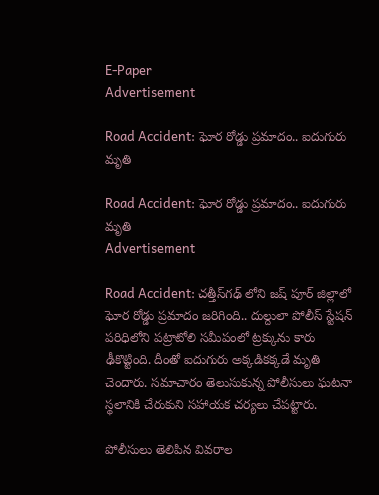E-Paper
Advertisement

Road Accident: ఘోర రోడ్డు ప్రమాదం.. ఐదుగురు మృతి

Road Accident: ఘోర రోడ్డు ప్రమాదం.. ఐదుగురు మృతి
Advertisement

Road Accident: చత్తీస్‌గఢ్ లోని జష్ పూర్ జిల్లాలో ఘోర రోడ్డు ప్రమాదం జరిగింది.. దుల్దులా పోలీస్ స్టేషన్ పరిధిలోని పట్రాటోలి సమీపంలో ట్రక్కును కారు ఢీకొట్టింది. దీంతో ఐదుగురు అక్కడికక్కడే మృతి చెందారు. సమాచారం తెలుసుకున్న పోలీసులు ఘటనా స్థలానికి చేరుకుని సహాయక చర్యలు చేపట్టారు.

పోలీసులు తెలిపిన వివరాల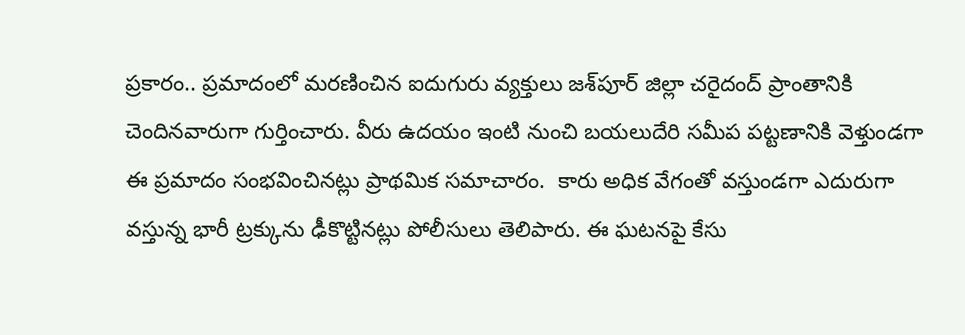ప్రకారం.. ప్రమాదంలో మరణించిన ఐదుగురు వ్యక్తులు జశ్‌పూర్ జిల్లా చరైదంద్ ప్రాంతానికి చెందినవారుగా గుర్తించారు. వీరు ఉదయం ఇంటి నుంచి బయలుదేరి సమీప పట్టణానికి వెళ్తుండగా ఈ ప్ర‌మాదం సంభవించినట్లు ప్రాథమిక సమాచారం.  కారు అధిక వేగంతో వస్తుండగా ఎదురుగా వస్తున్న భారీ ట్రక్కును ఢీకొట్టినట్లు పోలీసులు తెలిపారు. ఈ ఘటనపై కేసు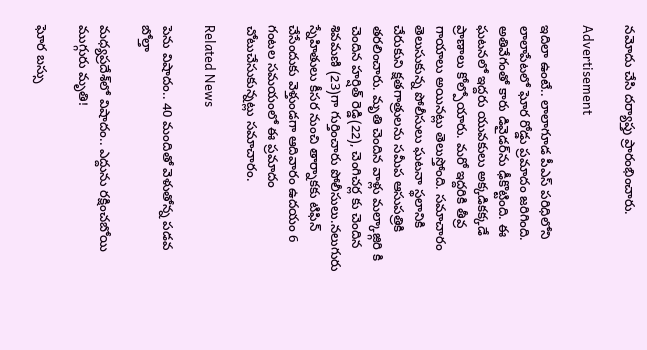నమోదు చేసి దర్యాప్తు ప్రారంభించారు.

Advertisement

ఇదిలా ఉంటే.. లాలాగూడ పీఎస్ పరిధిలోని లాలాపేటలో ఘోర రోడ్డు ప్రమాదం జరిగింది. అతివేగంతో కారు డివైడర్‌ను ఢీకొట్టింది. ఈ ఘటనలో ఇద్దరు యువకులు అక్కడికక్కడే ప్రాణాలు కోల్పోయారు. మరో ఇద్దరికి తీవ్ర గాయాలు అయినట్లు తెలుస్తోంది. సమాచారం తెలుసుకున్న పోలీసులు ఘటనా స్థలానికి చేరుకుని క్షతగాత్రులను సమీప ఆసుపత్రికి తరలించారు. మృతి చెందిన వాళ్లు మల్కాజ్గిరి కి చెందిన హర్షిత్ రెడ్డి(22), చెంగిచర్ల కు చెందిన శివమణి (23)గా గుర్తించారు పోలీసులు.నలుగురు స్నేహితులు కీసర నుంచి తార్నాకకు టిఫిన్ చేసేందుకు వెళ్తుండగా ఆదివారం ఉదయం 6 గంటల సమయంలో ఈ ప్రమాదం చోటుచేసుకున్నట్లు సమాచారం.

Related News

పెను విషాదం.. 40 మందితో వెళుతోన్న ప‌డ‌వ బోల్తా

మధ్యప్రదేశ్‌లో విషాదం.. ఎద్దును రక్షించబోయి ముగ్గురు మృతి!

ఘోర బస్సు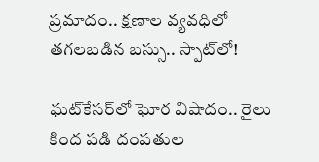ప్రమాదం.. క్షణాల వ్యవధిలో తగలబడిన బస్సు.. స్పాట్‌లో!

ఘట్‌కేసర్‌లో ఘోర విషాదం.. రైలు కింద పడి దంపతుల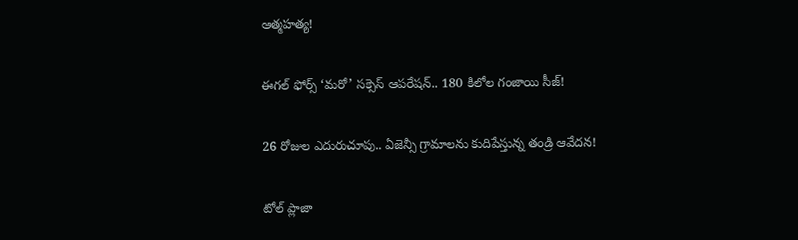ఆత్మహత్య!

ఈగల్ ఫోర్స్ ‘మరో’ సక్సెస్ ఆపరేషన్.. 180 కిలోల గంజాయి సీజ్!

26 రోజుల ఎదురుచూపు.. ఏజెన్సీ గ్రామాలను కుదిపేస్తున్న తండ్రి ఆవేదన!

టోల్ ప్లాజా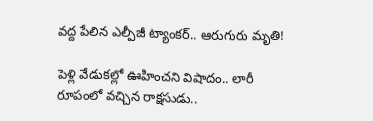వద్ద పేలిన ఎల్పీజీ ట్యాంకర్.. ఆరుగురు మృతి!

పెళ్లి వేడుకల్లో ఊహించని విషాదం.. లారీ రూపంలో వచ్చిన రాక్షసుడు..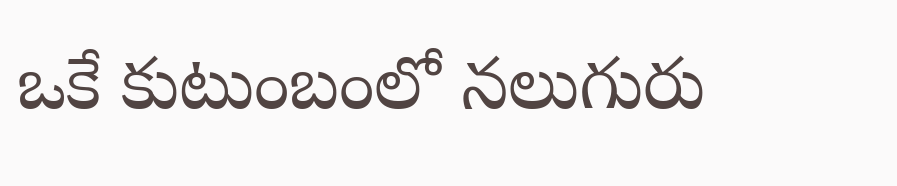ఒకే కుటుంబంలో నలుగురు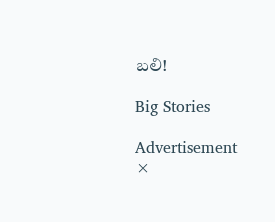బలి!

Big Stories

Advertisement
×